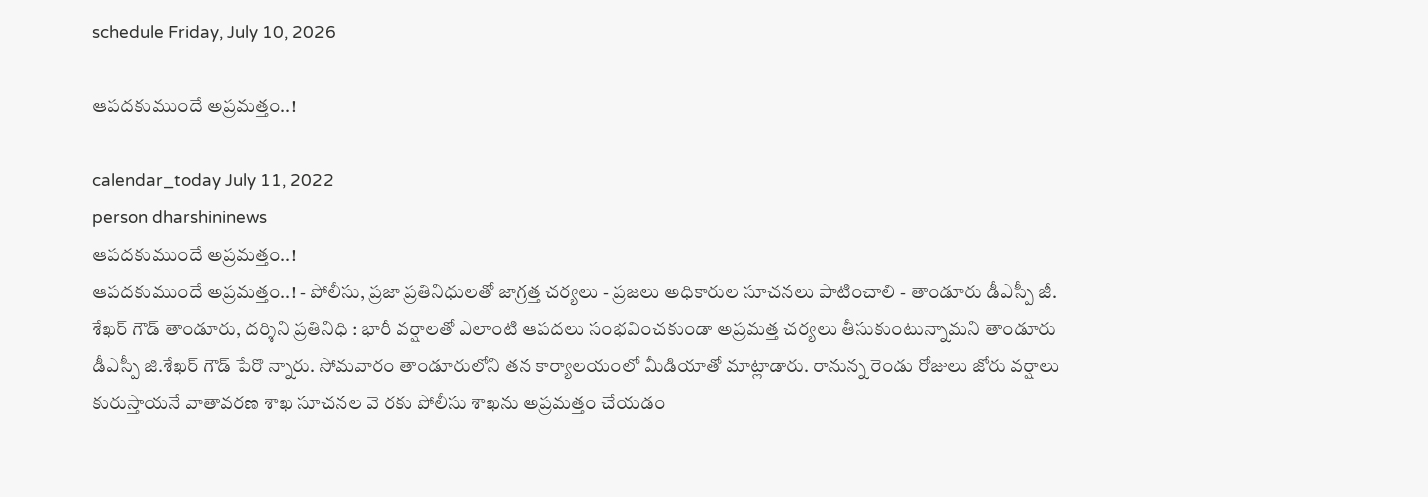schedule Friday, July 10, 2026

ఆపదకుముందే అప్రమత్తం..!

calendar_today July 11, 2022
person dharshininews
ఆపదకుముందే అప్రమత్తం..!
ఆపదకుముందే అప్రమత్తం..! - పోలీసు, ప్రజా ప్రతినిధులతో జాగ్రత్త చర్యలు - ప్రజలు అధికారుల సూచనలు పాటించాలి - తాండూరు డీఎస్పీ జీ. శేఖర్ గౌడ్ తాండూరు, ద‌ర్శిని ప్ర‌తినిధి : భారీ వర్షాలతో ఎలాంటి ఆపదలు సంభవించకుండా అప్రమత్త చర్యలు తీసుకుంటున్నామని తాండూరు డీఎస్పీ జి.శేఖర్ గౌడ్ పేరొ న్నారు. సోమవారం తాండూరులోని తన కార్యాలయంలో మీడియాతో మాట్లాడారు. రానున్న రెండు రోజులు జోరు వర్షాలు కురుస్తాయనే వాతావరణ శాఖ సూచనల వె రకు పోలీసు శాఖను అప్రమత్తం చేయడం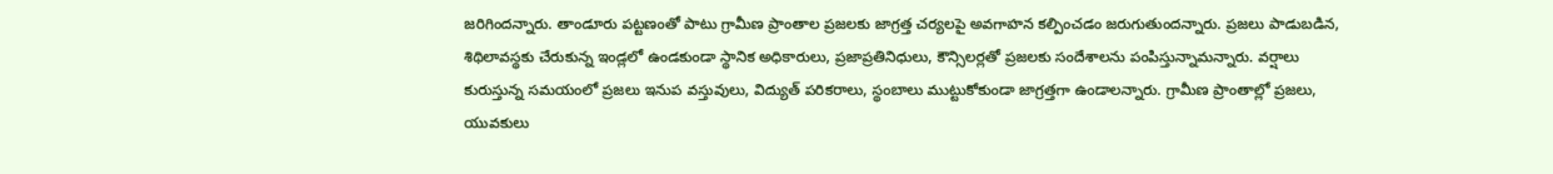జరిగిందన్నారు. తాండూరు పట్టణంతో పాటు గ్రామీణ ప్రాంతాల ప్రజలకు జాగ్రత్త చర్యలపై అవగాహన కల్పించడం జరుగుతుందన్నారు. ప్రజలు పాడుబడిన, శిథిలావస్థకు చేరుకున్న ఇండ్లలో ఉండకుండా స్థానిక అధికారులు, ప్రజాప్రతినిధులు, కౌన్సిలర్లతో ప్రజలకు సందేశాలను పంపిస్తున్నామన్నారు. వర్షాలు కురుస్తున్న సమయంలో ప్రజలు ఇనుప వస్తువులు, విద్యుత్ పరికరాలు, స్థంబాలు ముట్టుకోకుండా జాగ్రత్తగా ఉండాలన్నారు. గ్రామీణ ప్రాంతాల్లో ప్రజలు, యువకులు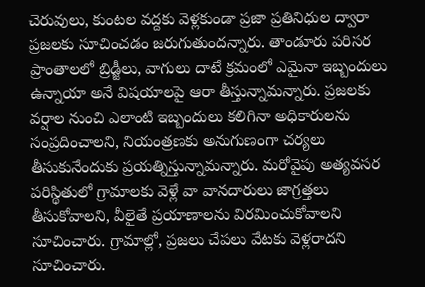చెరువులు, కుంటల వద్దకు వెళ్లకుండా ప్రజా ప్రతినిధుల ద్వారా ప్రజలకు సూచించడం జరుగుతుందన్నారు. తాండూరు పరిసర ప్రాంతాలలో బ్రిడ్జీలు, వాగులు దాటే క్రమంలో ఎమైనా ఇబ్బందులు ఉన్నాయా అనే విషయాలపై ఆరా తీస్తున్నామన్నారు. ప్రజలకు వర్షాల నుంచి ఎలాంటి ఇబ్బందులు కలిగినా అధికారులను సంప్రదించాలని, నియంత్రణకు అనుగుణంగా చర్యలు తీసుకునేందుకు ప్రయత్నిస్తున్నామన్నారు. మరోవైపు అత్యవసర పరిస్థితులో గ్రామాలకు వెళ్లే వా వానదారులు జాగ్రత్తలు తీసుకోవాలని, వీలైతే ప్రయాణాలను విరమించుకోవాలని సూచించారు. గ్రామాల్లో, ప్రజలు చేపలు వేటకు వెళ్లరాదని సూచించారు.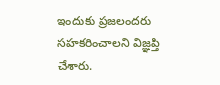ఇందుకు ప్రజలందరు సహకరించాలని విజ్ఞప్తి చేశారు.